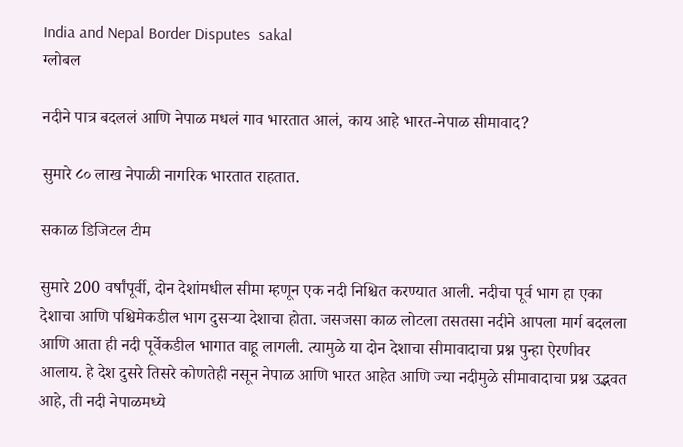India and Nepal Border Disputes  sakal
ग्लोबल

नदीने पात्र बदललं आणि नेपाळ मधलं गाव भारतात आलं, काय आहे भारत-नेपाळ सीमावाद?

सुमारे ८० लाख नेपाळी नागरिक भारतात राहतात.

सकाळ डिजिटल टीम

सुमारे 200 वर्षांपूर्वी, दोन देशांमधील सीमा म्हणून एक नदी निश्चित करण्यात आली. नदीचा पूर्व भाग हा एका देशाचा आणि पश्चिमेकडील भाग दुसऱ्या देशाचा होता. जसजसा काळ लोटला तसतसा नदीने आपला मार्ग बदलला आणि आता ही नदी पूर्वेकडील भागात वाहू लागली. त्यामुळे या दोन देशाचा सीमावादाचा प्रश्न पुन्हा ऐरणीवर आलाय. हे देश दुसरे तिसरे कोणतेही नसून नेपाळ आणि भारत आहेत आणि ज्या नदीमुळे सीमावादाचा प्रश्न उद्भवत आहे, ती नदी नेपाळमध्ये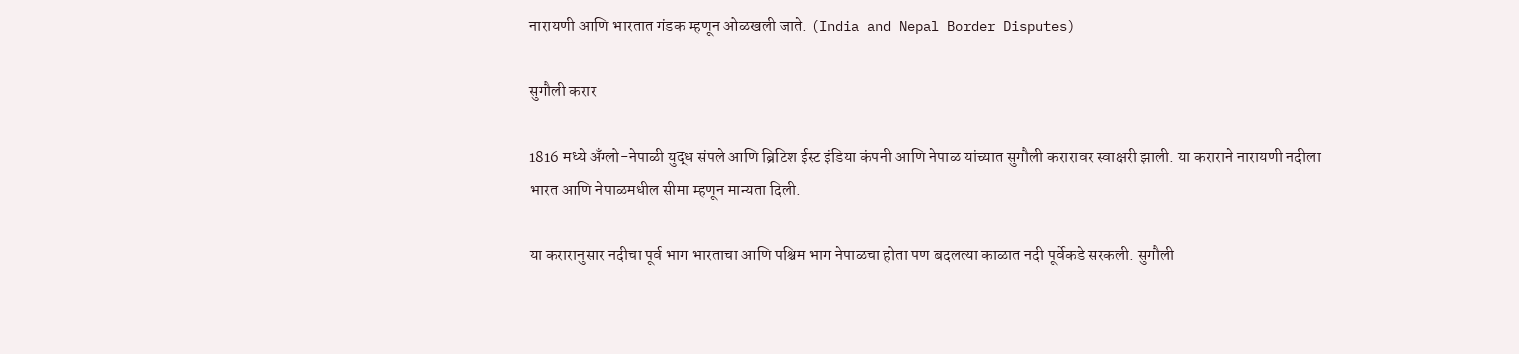नारायणी आणि भारतात गंडक म्हणून ओळखली जाते. (India and Nepal Border Disputes)

सुगौली करार

1816 मध्ये अँग्लो-नेपाळी युद्ध संपले आणि ब्रिटिश ईस्ट इंडिया कंपनी आणि नेपाळ यांच्यात सुगौली करारावर स्वाक्षरी झाली. या कराराने नारायणी नदीला भारत आणि नेपाळमधील सीमा म्हणून मान्यता दिली.

या करारानुसार नदीचा पूर्व भाग भारताचा आणि पश्चिम भाग नेपाळचा होता पण बदलत्या काळात नदी पूर्वेकडे सरकली. सुगौली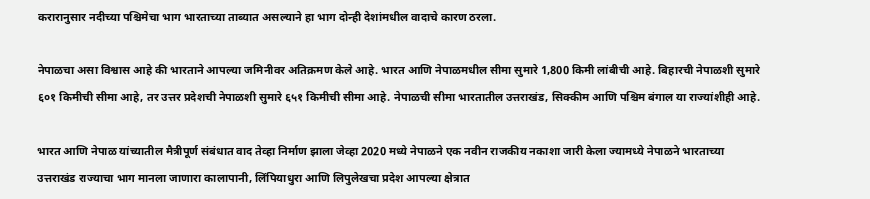करारानुसार नदीच्या पश्चिमेचा भाग भारताच्या ताब्यात असल्याने हा भाग दोन्ही देशांमधील वादाचे कारण ठरला.

नेपाळचा असा विश्वास आहे की भारताने आपल्या जमिनीवर अतिक्रमण केले आहे. भारत आणि नेपाळमधील सीमा सुमारे 1,800 किमी लांबीची आहे. बिहारची नेपाळशी सुमारे ६०१ किमीची सीमा आहे, तर उत्तर प्रदेशची नेपाळशी सुमारे ६५१ किमीची सीमा आहे. नेपाळची सीमा भारतातील उत्तराखंड, सिक्कीम आणि पश्चिम बंगाल या राज्यांशीही आहे.

भारत आणि नेपाळ यांच्यातील मैत्रीपूर्ण संबंधात वाद तेव्हा निर्माण झाला जेव्हा 2020 मध्ये नेपाळने एक नवीन राजकीय नकाशा जारी केला ज्यामध्ये नेपाळने भारताच्या उत्तराखंड राज्याचा भाग मानला जाणारा कालापानी, लिंपियाधुरा आणि लिपुलेखचा प्रदेश आपल्या क्षेत्रात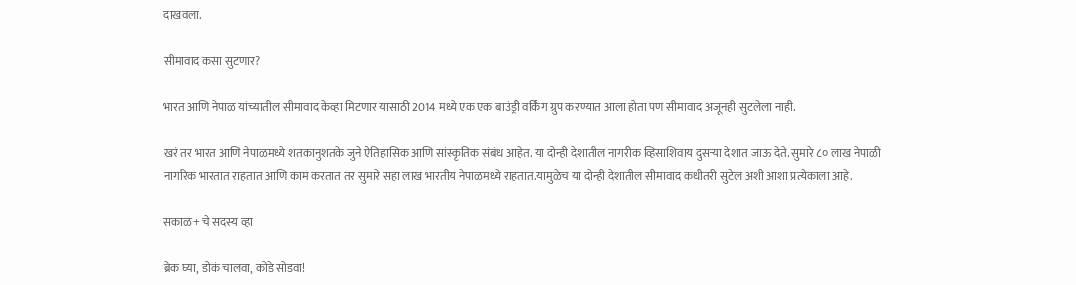दाखवला.

सीमावाद कसा सुटणार?

भारत आणि नेपाळ यांच्यातील सीमावाद केव्हा मिटणार यासाठी 2014 मध्ये एक एक बाउंड्री वर्किंग ग्रुप करण्यात आला होता पण सीमावाद अजूनही सुटलेला नाही.

खरं तर भारत आणि नेपाळमध्ये शतकानुशतके जुने ऐतिहासिक आणि सांस्कृतिक संबंध आहेत. या दोन्ही देशातील नागरीक व्हिसाशिवाय दुसऱ्या देशात जाऊ देते. सुमारे ८० लाख नेपाळी नागरिक भारतात राहतात आणि काम करतात तर सुमारे सहा लाख भारतीय नेपाळमध्ये राहतात.यामुळेच या दोन्ही देशातील सीमावाद कधीतरी सुटेल अशी आशा प्रत्येकाला आहे.

सकाळ+ चे सदस्य व्हा

ब्रेक घ्या, डोकं चालवा, कोडे सोडवा!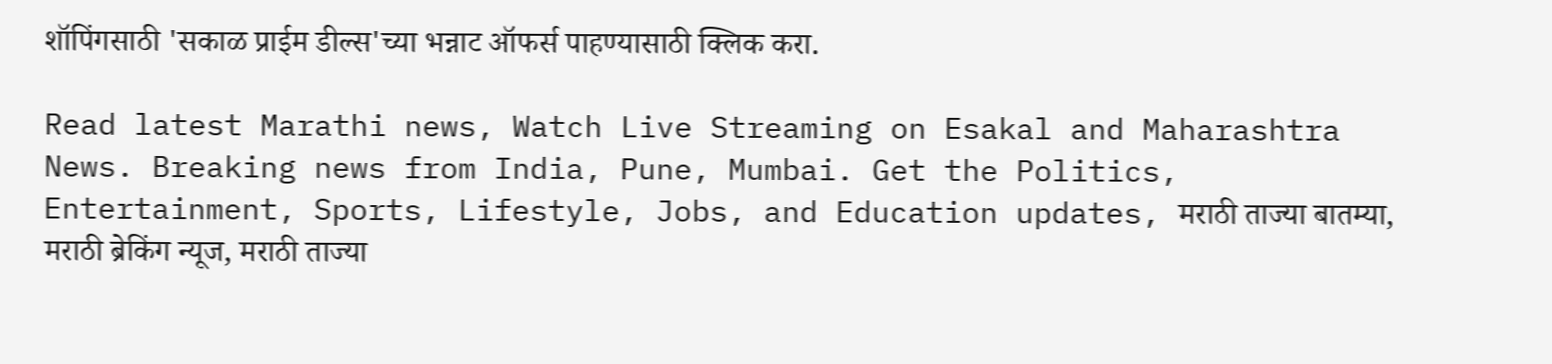शॉपिंगसाठी 'सकाळ प्राईम डील्स'च्या भन्नाट ऑफर्स पाहण्यासाठी क्लिक करा.

Read latest Marathi news, Watch Live Streaming on Esakal and Maharashtra News. Breaking news from India, Pune, Mumbai. Get the Politics, Entertainment, Sports, Lifestyle, Jobs, and Education updates, मराठी ताज्या बातम्या, मराठी ब्रेकिंग न्यूज, मराठी ताज्या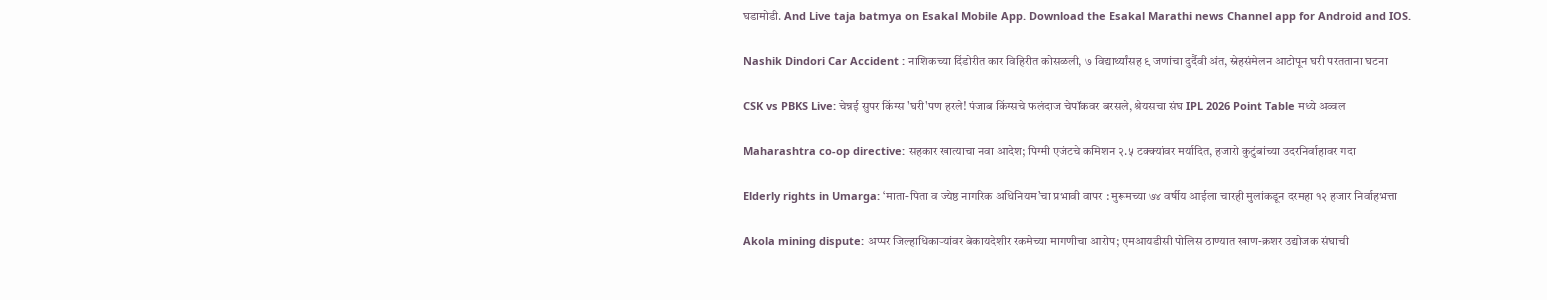घडामोडी. And Live taja batmya on Esakal Mobile App. Download the Esakal Marathi news Channel app for Android and IOS.

Nashik Dindori Car Accident : नाशिकच्या दिंडोरीत कार विहिरीत कोसळली, ७ विद्यार्थ्यांसह ९ जणांचा दुर्दैवी अंत, स्नेहसंमेलन आटोपून घरी परतताना घटना

CSK vs PBKS Live: चेन्नई सुपर किंग्स 'घरी'पण हरले! पंजाब किंग्सचे फलंदाज चेपॉकवर बरसले, श्रेयसचा संघ IPL 2026 Point Table मध्ये अव्वल

Maharashtra co-op directive: सहकार खात्याचा नवा आदेश; पिग्मी एजंटचे कमिशन २.५ टक्क्यांवर मर्यादित, हजारो कुटुंबांच्या उदरनिर्वाहावर गदा

Elderly rights in Umarga: ‘माता-पिता व ज्येष्ठ नागरिक अधिनियम’चा प्रभावी वापर : मुरूमच्या ७४ वर्षीय आईला चारही मुलांकडून दरमहा १२ हजार निर्वाहभत्ता

Akola mining dispute: अप्पर जिल्हाधिकाऱ्यांवर बेकायदेशीर रकमेच्या मागणीचा आरोप; एमआयडीसी पोलिस ठाण्यात खाण-क्रशर उद्योजक संघाची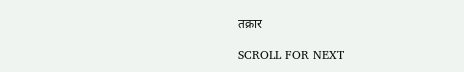तक्रार

SCROLL FOR NEXT